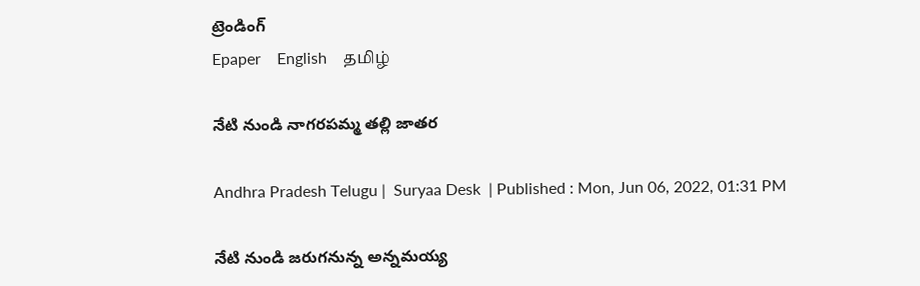ట్రెండింగ్
Epaper    English    தமிழ்

నేటి నుండి నాగరపమ్మ తల్లి జాతర

Andhra Pradesh Telugu |  Suryaa Desk  | Published : Mon, Jun 06, 2022, 01:31 PM

నేటి నుండి జరుగనున్న అన్నమయ్య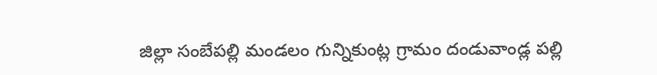జిల్లా సంబేపల్లి మండలం గున్నికుంట్ల గ్రామం దండువాండ్ల పల్లి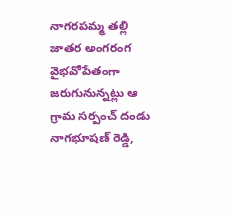నాగరపమ్మ తల్లి జాతర అంగరంగ వైభవోపేతంగా జరుగునున్నట్లు ఆ గ్రామ సర్పంచ్ దండు నాగభూషణ్ రెడ్డి,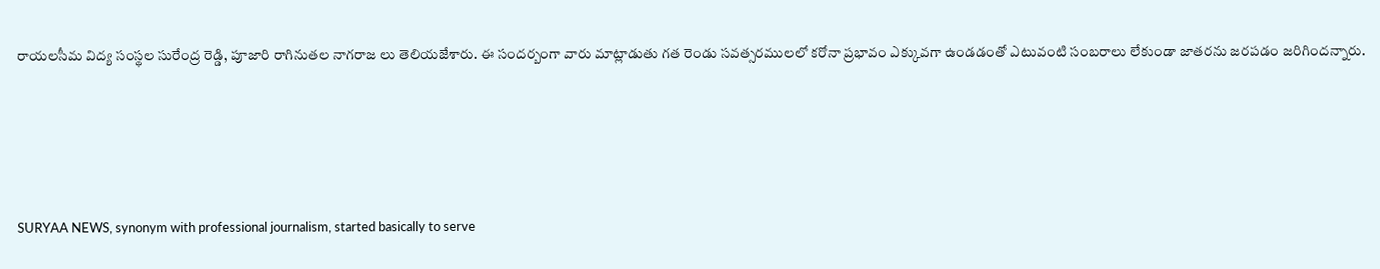రాయలసీమ విద్య సంస్థల సురేంద్ర రెడ్డి, పూజారి రాగినుతల నాగరాజ లు తెలియజేశారు. ఈ సందర్బంగా వారు మాట్లాడుతు గత రెండు సవత్సరములలో కరోనా ప్రభావం ఎక్కువగా ఉండడంతో ఎటువంటి సంబరాలు లేకుండా జాతరను జరపడం జరిగిందన్నారు.






SURYAA NEWS, synonym with professional journalism, started basically to serve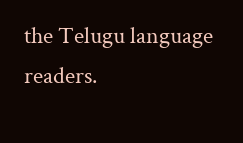the Telugu language readers.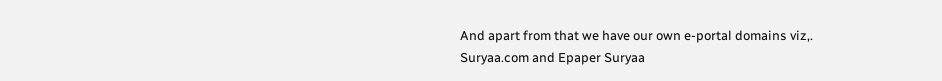And apart from that we have our own e-portal domains viz,. Suryaa.com and Epaper Suryaa